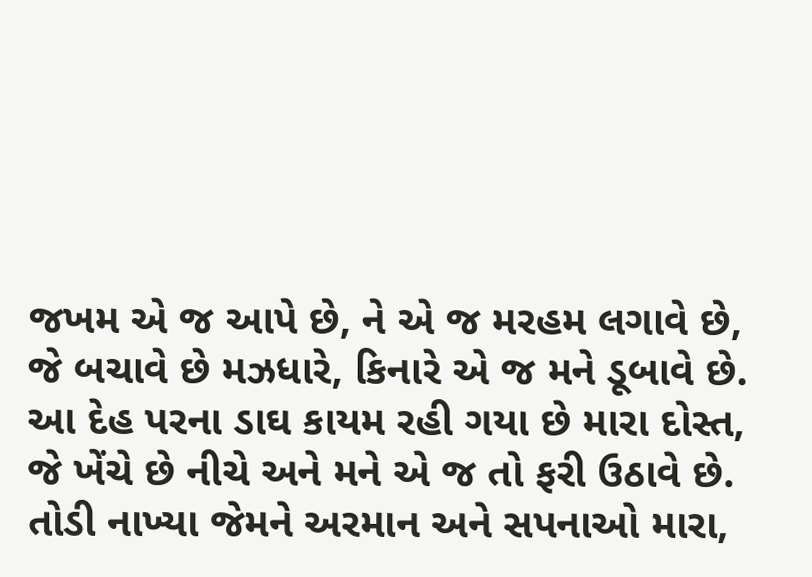જખમ એ જ આપે છે, ને એ જ મરહમ લગાવે છે,
જે બચાવે છે મઝધારે, કિનારે એ જ મને ડૂબાવે છે.
આ દેહ પરના ડાઘ કાયમ રહી ગયા છે મારા દોસ્ત,
જે ખેંચે છે નીચે અને મને એ જ તો ફરી ઉઠાવે છે.
તોડી નાખ્યા જેમને અરમાન અને સપનાઓ મારા,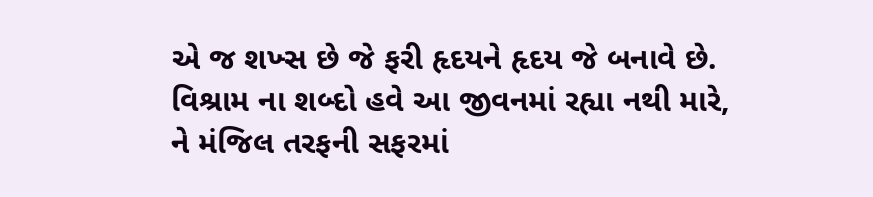એ જ શખ્સ છે જે ફરી હૃદયને હૃદય જે બનાવે છે.
વિશ્રામ ના શબ્દો હવે આ જીવનમાં રહ્યા નથી મારે,
ને મંજિલ તરફની સફરમાં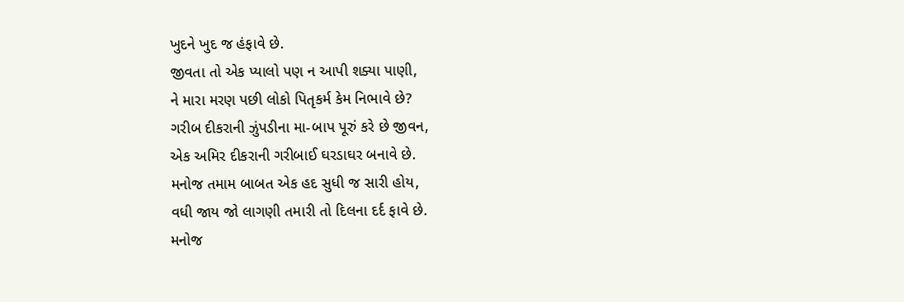ખુદને ખુદ જ હંફાવે છે.
જીવતા તો એક પ્યાલો પણ ન આપી શક્યા પાણી,
ને મારા મરણ પછી લોકો પિતૃકર્મ કેમ નિભાવે છે?
ગરીબ દીકરાની ઝુંપડીના મા-બાપ પૂરું કરે છે જીવન,
એક અમિર દીકરાની ગરીબાઈ ઘરડાઘર બનાવે છે.
મનોજ તમામ બાબત એક હદ સુધી જ સારી હોય,
વધી જાય જો લાગણી તમારી તો દિલના દર્દ ફાવે છે.
મનોજ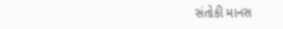સંતોકી માનસ